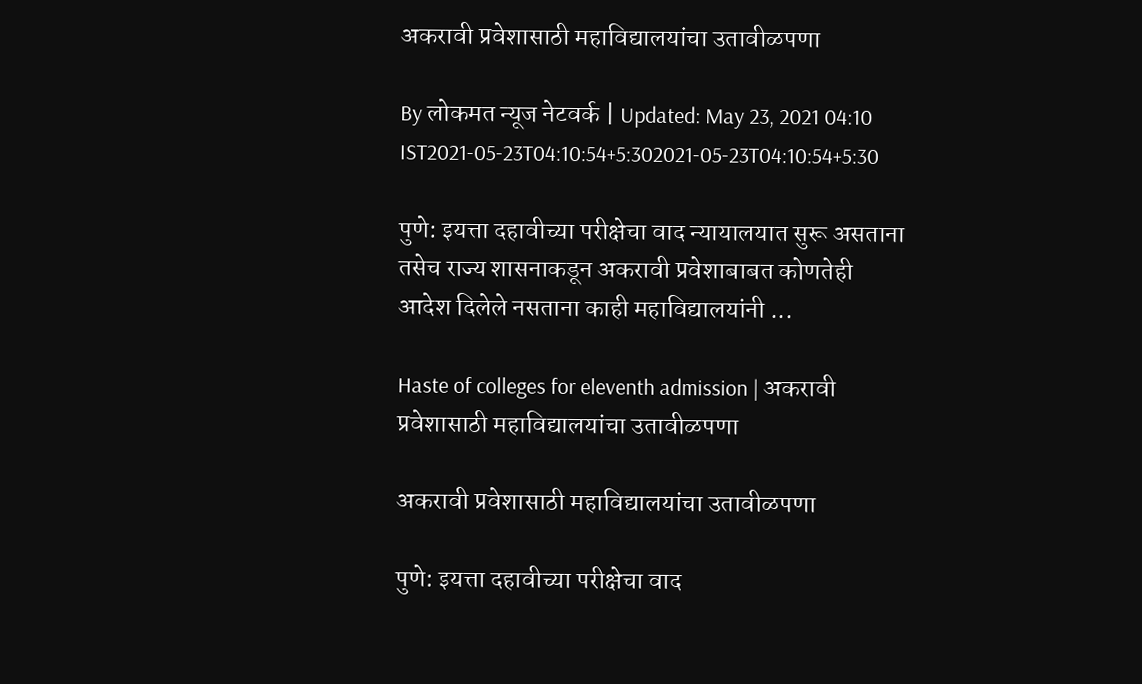अकरावी प्रवेशासाठी महाविद्यालयांचा उतावीळपणा

By लोकमत न्यूज नेटवर्क | Updated: May 23, 2021 04:10 IST2021-05-23T04:10:54+5:302021-05-23T04:10:54+5:30

पुणे: इयत्ता दहावीच्या परीक्षेचा वाद न्यायालयात सुरू असताना तसेच राज्य शासनाकडून अकरावी प्रवेशाबाबत कोणतेही आदेश दिलेले नसताना काही महाविद्यालयांनी ...

Haste of colleges for eleventh admission | अकरावी प्रवेशासाठी महाविद्यालयांचा उतावीळपणा

अकरावी प्रवेशासाठी महाविद्यालयांचा उतावीळपणा

पुणे: इयत्ता दहावीच्या परीक्षेचा वाद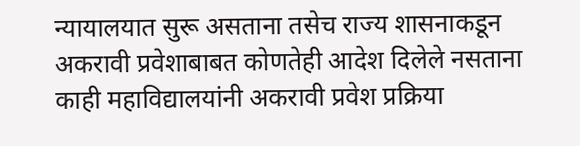न्यायालयात सुरू असताना तसेच राज्य शासनाकडून अकरावी प्रवेशाबाबत कोणतेही आदेश दिलेले नसताना काही महाविद्यालयांनी अकरावी प्रवेश प्रक्रिया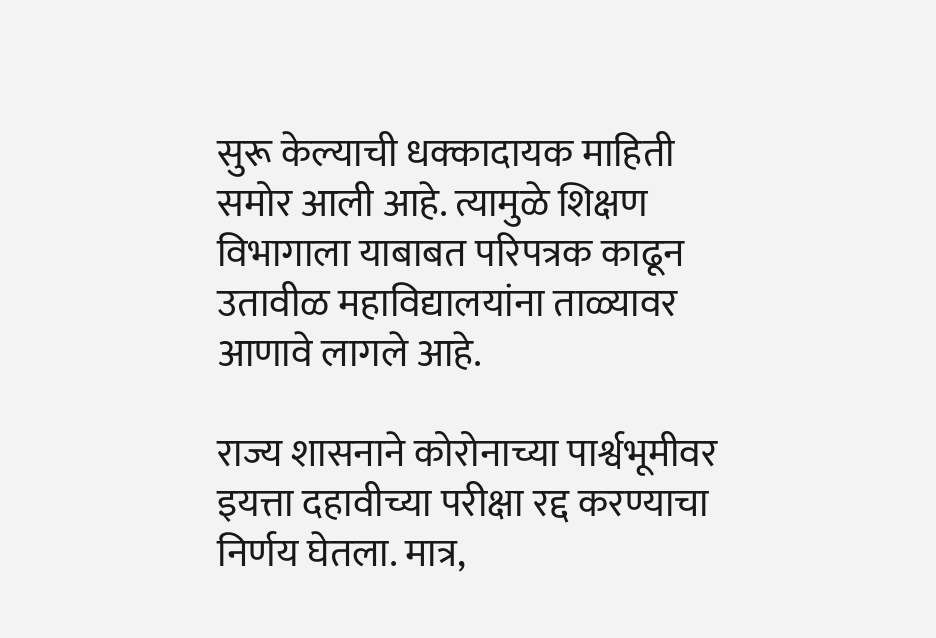सुरू केल्याची धक्कादायक माहिती समोर आली आहे. त्यामुळे शिक्षण विभागाला याबाबत परिपत्रक काढून उतावीळ महाविद्यालयांना ताळ्यावर आणावे लागले आहे.

राज्य शासनाने कोरोनाच्या पार्श्वभूमीवर इयत्ता दहावीच्या परीक्षा रद्द करण्याचा निर्णय घेतला. मात्र,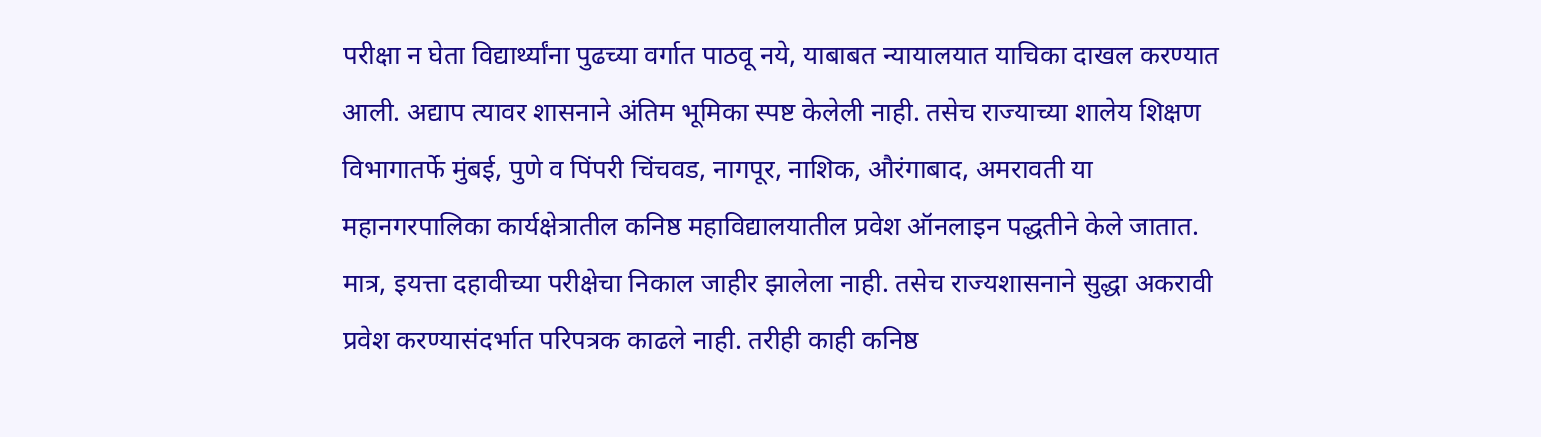परीक्षा न घेता विद्यार्थ्यांना पुढच्या वर्गात पाठवू नये, याबाबत न्यायालयात याचिका दाखल करण्यात आली. अद्याप त्यावर शासनाने अंतिम भूमिका स्पष्ट केलेली नाही. तसेच राज्याच्या शालेय शिक्षण विभागातर्फे मुंबई, पुणे व पिंपरी चिंचवड, नागपूर, नाशिक, औरंगाबाद, अमरावती‌ या महानगरपालिका कार्यक्षेत्रातील कनिष्ठ महाविद्यालयातील प्रवेश ऑनलाइन पद्धतीने केले जातात. मात्र, इयत्ता दहावीच्या परीक्षेचा निकाल जाहीर झालेला नाही. तसेच राज्यशासनाने सुद्धा अकरावी प्रवेश करण्यासंदर्भात परिपत्रक काढले नाही. तरीही काही कनिष्ठ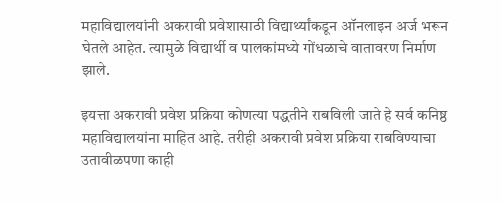महाविद्यालयांनी अकरावी प्रवेशासाठी विद्यार्थ्यांकडून ऑनलाइन अर्ज भरून घेतले आहेत. त्यामुळे विद्यार्थी व पालकांमध्ये गोंधळाचे वातावरण निर्माण झाले.

इयत्ता अकरावी प्रवेश प्रक्रिया कोणत्या पद्धतीने राबविली जाते हे सर्व कनिष्ठ महाविद्यालयांना माहित आहे. तरीही अकरावी प्रवेश प्रक्रिया राबविण्याचा उतावीळपणा काही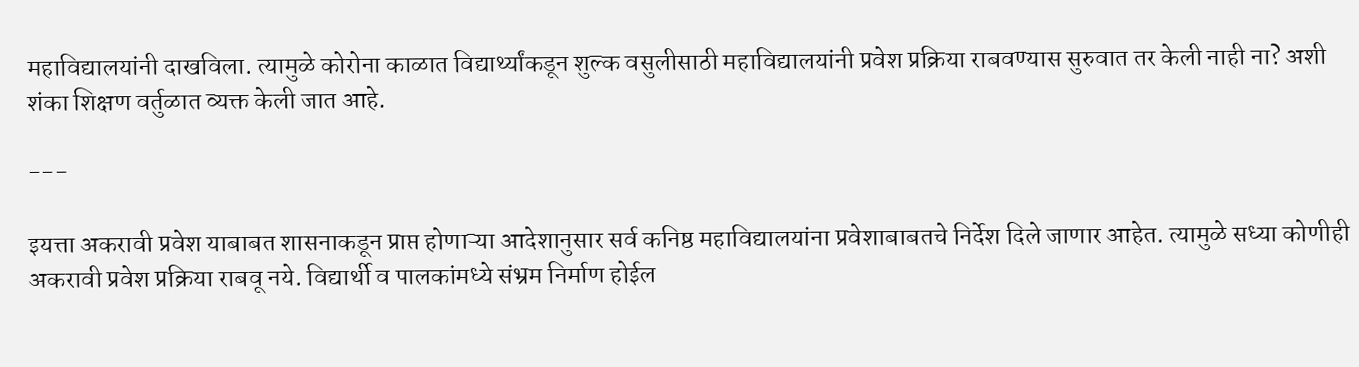महाविद्यालयांनी दाखविला. त्यामुळे कोरोना काळात विद्यार्थ्यांकडून शुल्क वसुलीसाठी महाविद्यालयांनी प्रवेश प्रक्रिया राबवण्यास सुरुवात तर केली नाही ना? अशी शंका शिक्षण वर्तुळात व्यक्त केली जात आहे.

---

इयत्ता अकरावी प्रवेश याबाबत शासनाकडून प्राप्त होणाऱ्या आदेशानुसार सर्व कनिष्ठ महाविद्यालयांना प्रवेशाबाबतचे निर्देश दिले जाणार आहेत. त्यामुळे सध्या कोणीही अकरावी प्रवेश प्रक्रिया राबवू नये. विद्यार्थी व पालकांमध्ये संभ्रम निर्माण होईल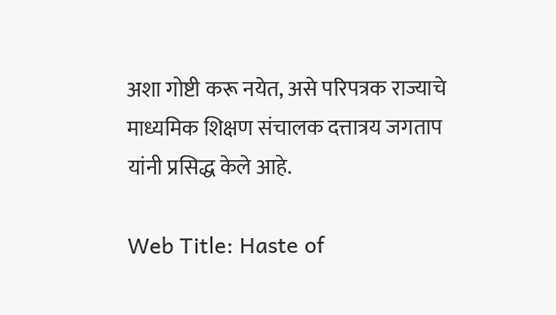अशा गोष्टी करू नयेत, असे परिपत्रक राज्याचे माध्यमिक शिक्षण संचालक दत्तात्रय जगताप यांनी प्रसिद्ध केले आहे.

Web Title: Haste of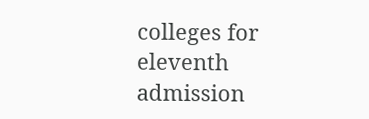colleges for eleventh admission